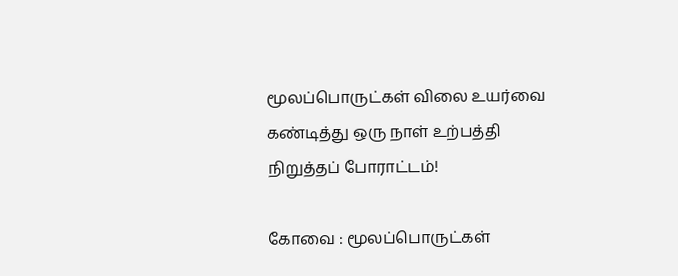மூலப்பொருட்கள் விலை உயர்வை கண்டித்து ஒரு நாள் உற்பத்தி நிறுத்தப் போராட்டம்!

கோவை : மூலப்பொருட்கள்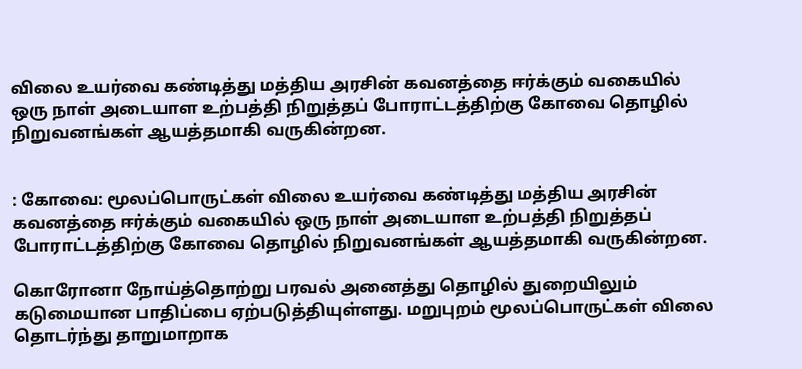விலை உயர்வை கண்டித்து மத்திய அரசின் கவனத்தை ஈர்க்கும் வகையில் ஒரு நாள் அடையாள உற்பத்தி நிறுத்தப் போராட்டத்திற்கு கோவை தொழில் நிறுவனங்கள் ஆயத்தமாகி வருகின்றன.


: கோவை: மூலப்பொருட்கள் விலை உயர்வை கண்டித்து மத்திய அரசின் கவனத்தை ஈர்க்கும் வகையில் ஒரு நாள் அடையாள உற்பத்தி நிறுத்தப் போராட்டத்திற்கு கோவை தொழில் நிறுவனங்கள் ஆயத்தமாகி வருகின்றன.

கொரோனா நோய்த்தொற்று பரவல் அனைத்து தொழில் துறையிலும் கடுமையான பாதிப்பை ஏற்படுத்தியுள்ளது. மறுபுறம் மூலப்பொருட்கள் விலை தொடர்ந்து தாறுமாறாக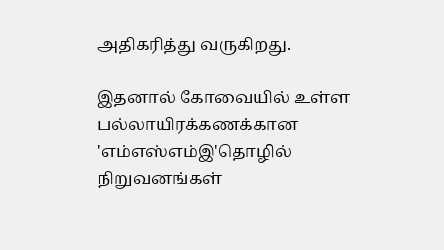அதிகரித்து வருகிறது.

இதனால் கோவையில் உள்ள பல்லாயிரக்கணக்கான 'எம்எஸ்எம்இ'தொழில் நிறுவனங்கள்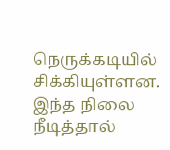நெருக்கடியில் சிக்கியுள்ளன. இந்த நிலை நீடித்தால்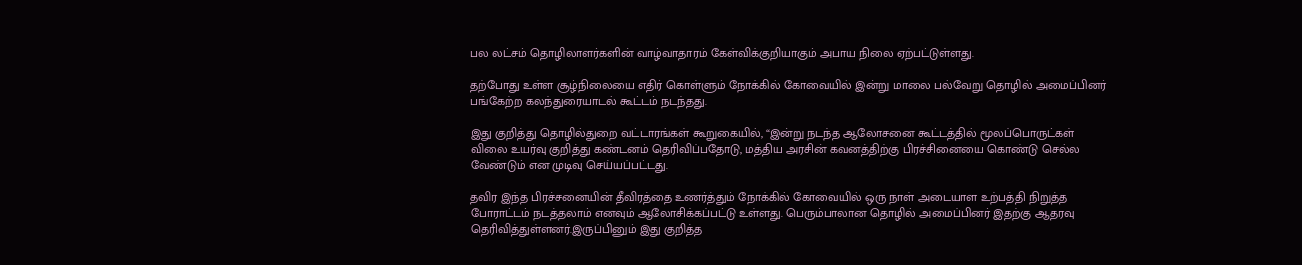பல லட்சம் தொழிலாளர்களின் வாழ்வாதாரம் கேள்விக்குறியாகும் அபாய நிலை ஏற்பட்டுள்ளது.

தற்போது உள்ள சூழ்நிலையை எதிர் கொள்ளும் நோக்கில் கோவையில் இன்று மாலை பல்வேறு தொழில் அமைப்பினர் பங்கேற்ற கலந்துரையாடல் கூட்டம் நடந்தது.

இது குறித்து தொழில்துறை வட்டாரங்கள் கூறுகையில், “இன்று நடந்த ஆலோசனை கூட்டத்தில் மூலப்பொருட்கள் விலை உயர்வு குறித்து கண்டனம் தெரிவிப்பதோடு, மத்திய அரசின் கவனத்திற்கு பிரச்சினையை கொண்டு செல்ல வேண்டும் என முடிவு செய்யப்பட்டது.

தவிர இந்த பிரச்சனையின் தீவிரத்தை உணர்த்தும் நோக்கில் கோவையில் ஒரு நாள் அடையாள உற்பத்தி நிறுத்த போராட்டம் நடத்தலாம் எனவும் ஆலோசிக்கப்பட்டு உள்ளது. பெரும்பாலான தொழில் அமைப்பினர் இதற்கு ஆதரவு தெரிவித்துள்ளனர்.இருப்பினும் இது குறித்த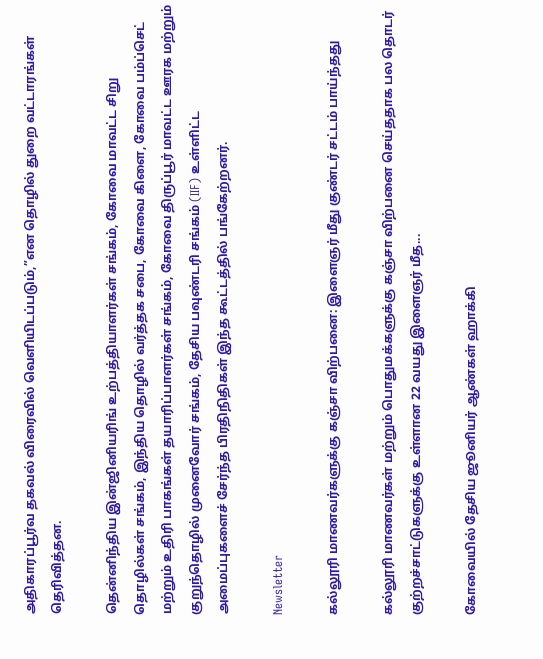அதிகாரப்பூர்வ தகவல் விரைவில் வெளியிடப்படும்,”என தொழில் துறை வட்டாரங்கள் தெரிவித்தன.

தென்னிந்திய இன்ஜினியரிங் உற்பத்தியாளர்கள் சங்கம், கோவை மாவட்ட சிறு தொழில்கள் சங்கம், இந்திய தொழில் வர்த்தக சபை, கோவை கிளை, கோவை பம்ப்செட் மற்றும் உதிரி பாகங்கள் தயாரிப்பாளர்கள் சங்கம், கோவை திருப்பூர் மாவட்ட ஊரக மற்றும் குறுந்தொழில் முனைவோர் சங்கம், தேசிய பவுண்டரி சங்கம் (IIF) உள்ளிட்ட அமைப்புகளைச் சேர்ந்த பிரதிநிதிகள் இந்த கூட்டத்தில் பங்கேற்றனர்.

Newsletter

கல்லூரி மாணவர்களுக்கு கஞ்சா விற்பனை: இளைஞர் மீது குண்டர் சட்டம் பாய்ந்தது

கல்லூரி மாணவர்கள் மற்றும் பொதுமக்களுக்கு கஞ்சா விற்பனை செய்ததாக பல தொடர் குற்றச்சாட்டுகளுக்கு உள்ளான 22 வயது இளைஞர் மீத...

கோவையில் தேசிய ஜூனியர் ஆண்கள் ஹாக்கி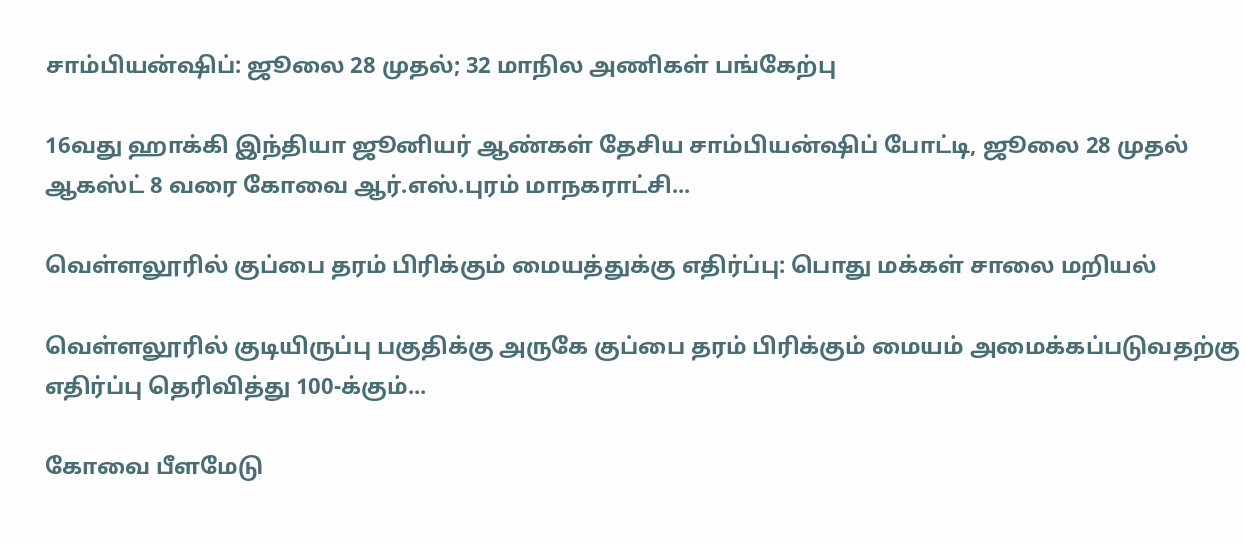சாம்பியன்ஷிப்: ஜூலை 28 முதல்; 32 மாநில அணிகள் பங்கேற்பு

16வது ஹாக்கி இந்தியா ஜூனியர் ஆண்கள் தேசிய சாம்பியன்ஷிப் போட்டி, ஜூலை 28 முதல் ஆகஸ்ட் 8 வரை கோவை ஆர்.எஸ்.புரம் மாநகராட்சி...

வெள்ளலூரில் குப்பை தரம் பிரிக்கும் மையத்துக்கு எதிர்ப்பு: பொது மக்கள் சாலை மறியல்

வெள்ளலூரில் குடியிருப்பு பகுதிக்கு அருகே குப்பை தரம் பிரிக்கும் மையம் அமைக்கப்படுவதற்கு எதிர்ப்பு தெரிவித்து 100-க்கும்...

கோவை பீளமேடு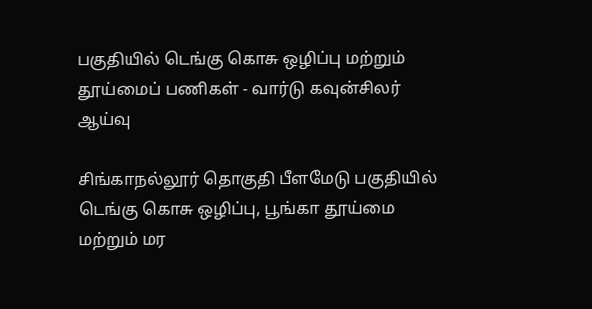பகுதியில் டெங்கு கொசு ஒழிப்பு மற்றும் தூய்மைப் பணிகள் - வார்டு கவுன்சிலர் ஆய்வு

சிங்காநல்லூர் தொகுதி பீளமேடு பகுதியில் டெங்கு கொசு ஒழிப்பு, பூங்கா தூய்மை மற்றும் மர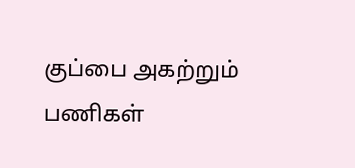குப்பை அகற்றும் பணிகள்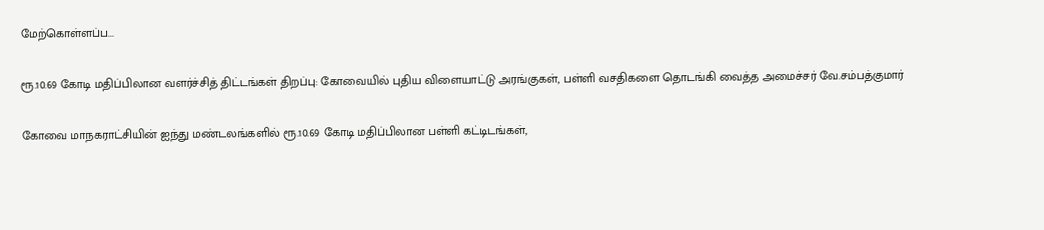மேற்கொள்ளப்ப...

ரூ.10.69 கோடி மதிப்பிலான வளர்ச்சித் திட்டங்கள் திறப்பு: கோவையில் புதிய விளையாட்டு அரங்குகள், பள்ளி வசதிகளை தொடங்கி வைத்த அமைச்சர் வே.சம்பத்குமார்

கோவை மாநகராட்சியின் ஐந்து மண்டலங்களில் ரூ.10.69 கோடி மதிப்பிலான பள்ளி கட்டிடங்கள்,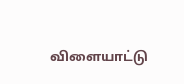விளையாட்டு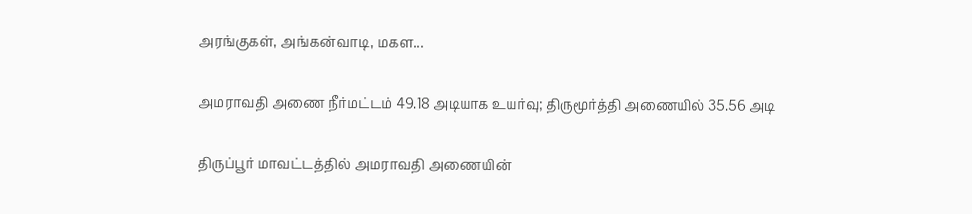அரங்குகள், அங்கன்வாடி, மகள...

அமராவதி அணை நீர்மட்டம் 49.18 அடியாக உயர்வு; திருமூர்த்தி அணையில் 35.56 அடி

திருப்பூர் மாவட்டத்தில் அமராவதி அணையின்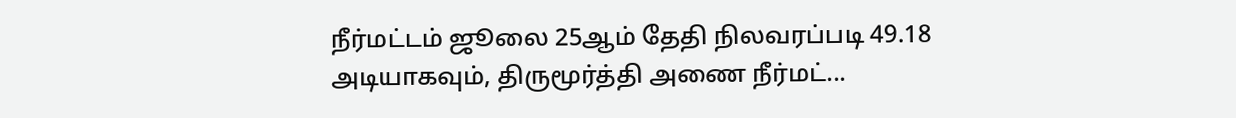நீர்மட்டம் ஜூலை 25ஆம் தேதி நிலவரப்படி 49.18 அடியாகவும், திருமூர்த்தி அணை நீர்மட்...